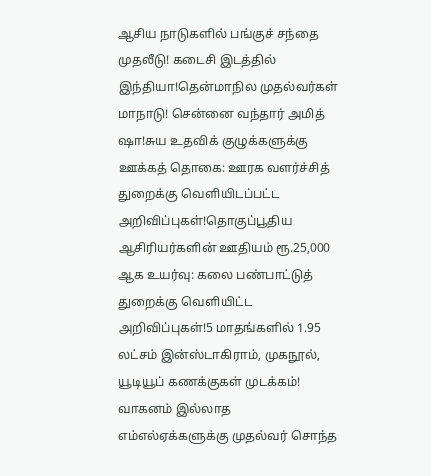ஆசிய நாடுகளில் பங்குச் சந்தை முதலீடு! கடைசி இடத்தில் இந்தியா!தென்மாநில முதல்வர்கள் மாநாடு! சென்னை வந்தார் அமித் ஷா!சுய உதவிக் குழுக்களுக்கு ஊக்கத் தொகை: ஊரக வளர்ச்சித் துறைக்கு வெளியிடப்பட்ட அறிவிப்புகள்!தொகுப்பூதிய ஆசிரியர்களின் ஊதியம் ரூ.25,000 ஆக உயர்வு: கலை பண்பாட்டுத் துறைக்கு வெளியிட்ட அறிவிப்புகள்!5 மாதங்களில் 1.95 லட்சம் இன்ஸ்டாகிராம், முகநூல், யூடியூப் கணக்குகள் முடக்கம்! வாகனம் இல்லாத எம்எல்ஏக்களுக்கு முதல்வர் சொந்த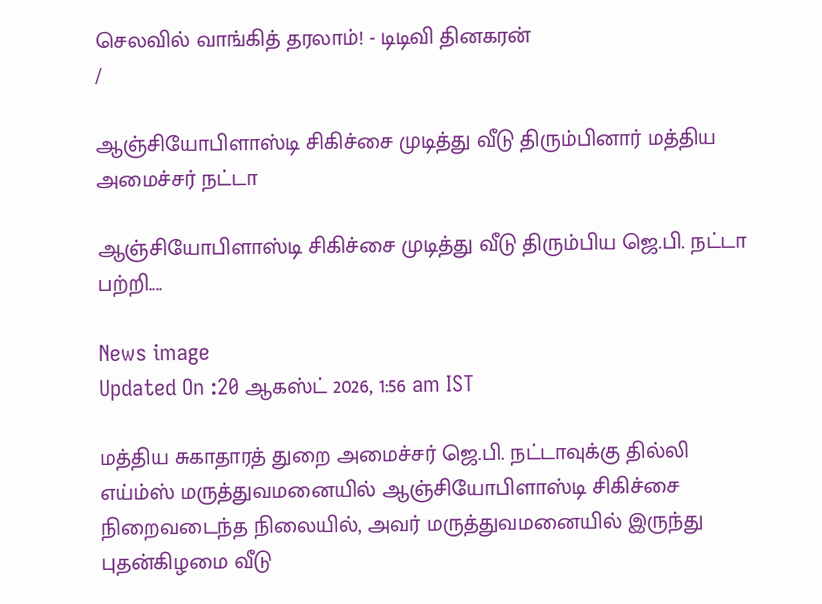செலவில் வாங்கித் தரலாம்! - டிடிவி தினகரன்
/

ஆஞ்சியோபிளாஸ்டி சிகிச்சை முடித்து வீடு திரும்பினார் மத்திய அமைச்சர் நட்டா

ஆஞ்சியோபிளாஸ்டி சிகிச்சை முடித்து வீடு திரும்பிய ஜெ.பி. நட்டா பற்றி....

News image
Updated On :20 ஆகஸ்ட் 2026, 1:56 am IST

மத்திய சுகாதாரத் துறை அமைச்சர் ஜெ.பி. நட்டாவுக்கு தில்லி எய்ம்ஸ் மருத்துவமனையில் ஆஞ்சியோபிளாஸ்டி சிகிச்சை நிறைவடைந்த நிலையில், அவர் மருத்துவமனையில் இருந்து புதன்கிழமை வீடு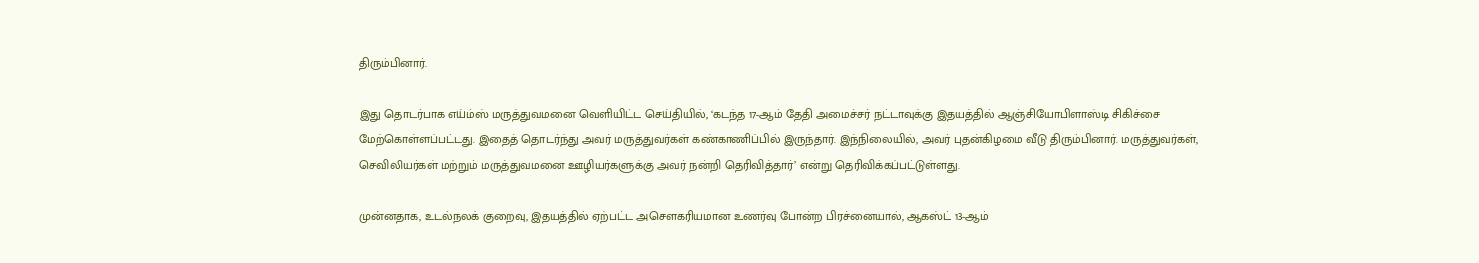திரும்பினார்.

இது தொடர்பாக எய்ம்ஸ் மருத்துவமனை வெளியிட்ட செய்தியில், ‘கடந்த 17-ஆம் தேதி அமைச்சர் நட்டாவுக்கு இதயத்தில் ஆஞ்சியோபிளாஸ்டி சிகிச்சை மேற்கொள்ளப்பட்டது. இதைத் தொடர்ந்து அவர் மருத்துவர்கள் கண்காணிப்பில் இருந்தார். இந்நிலையில், அவர் புதன்கிழமை வீடு திரும்பினார். மருத்துவர்கள், செவிலியர்கள் மற்றும் மருத்துவமனை ஊழியர்களுக்கு அவர் நன்றி தெரிவித்தார்’ என்று தெரிவிக்கப்பட்டுள்ளது.

முன்னதாக, உடல்நலக் குறைவு, இதயத்தில் ஏற்பட்ட அசௌகரியமான உணர்வு போன்ற பிரச்னையால், ஆகஸ்ட் 13-ஆம்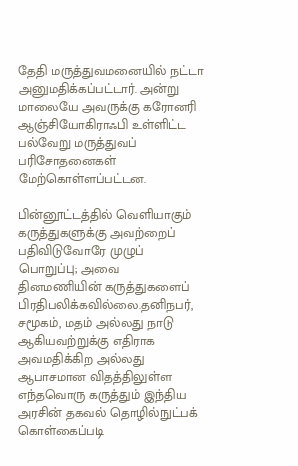தேதி மருத்துவமனையில் நட்டா அனுமதிக்கப்பட்டார். அன்று மாலையே அவருக்கு கரோனரி ஆஞ்சியோகிராஃபி உள்ளிட்ட பல்வேறு மருத்துவப் பரிசோதனைகள் மேற்கொள்ளப்பட்டன.

பின்னூட்டத்தில் வெளியாகும் கருத்துகளுக்கு அவற்றைப் பதிவிடுவோரே முழுப் பொறுப்பு; அவை தினமணியின் கருத்துகளைப் பிரதிபலிக்கவில்லை.தனிநபர், சமூகம், மதம் அல்லது நாடு ஆகியவற்றுக்கு எதிராக அவமதிக்கிற அல்லது ஆபாசமான விதத்திலுள்ள எந்தவொரு கருத்தும் இந்திய அரசின் தகவல் தொழில்நுட்பக் கொள்கைப்படி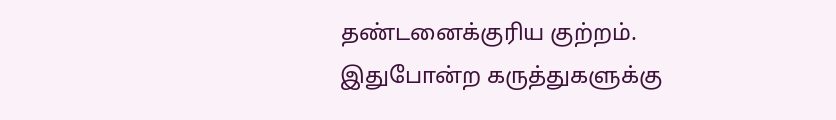தண்டனைக்குரிய குற்றம். இதுபோன்ற கருத்துகளுக்கு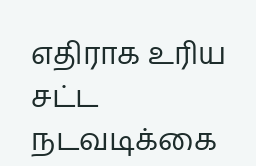எதிராக உரிய சட்ட நடவடிக்கை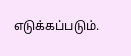எடுக்கப்படும்.